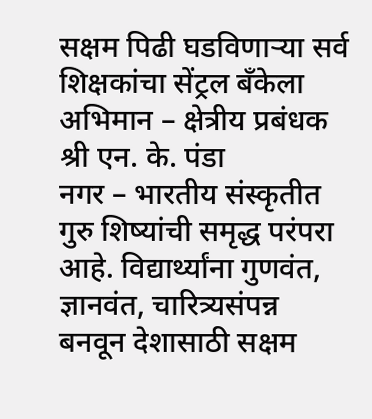सक्षम पिढी घडविणाऱ्या सर्व शिक्षकांचा सेंट्रल बँकेला अभिमान – क्षेत्रीय प्रबंधक श्री एन. के. पंडा
नगर – भारतीय संस्कृतीत गुरु शिष्यांची समृद्ध परंपरा आहे. विद्यार्थ्यांना गुणवंत, ज्ञानवंत, चारित्र्यसंपन्न बनवून देशासाठी सक्षम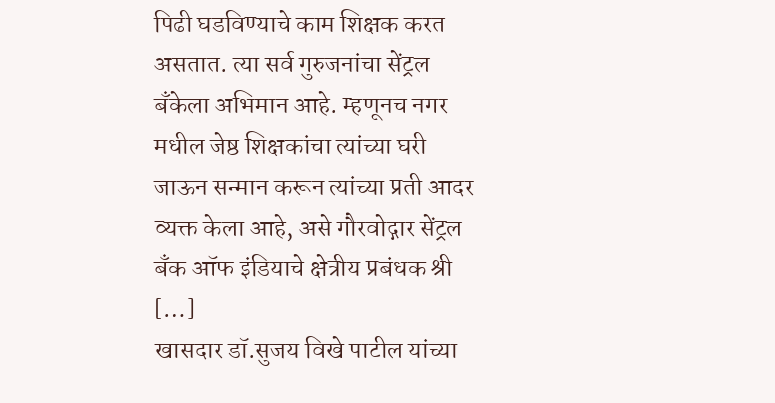पिढी घडविण्याचे काम शिक्षक करत असतात. त्या सर्व गुरुजनांचा सेंट्रल बँकेला अभिमान आहे. म्हणूनच नगर मधील जेष्ठ शिक्षकांचा त्यांच्या घरी जाऊन सन्मान करून त्यांच्या प्रती आदर व्यक्त केला आहे, असे गौरवोद्गार सेंट्रल बँक ऑफ इंडियाचे क्षेत्रीय प्रबंधक श्री […]
खासदार डॉ.सुजय विखे पाटील यांच्या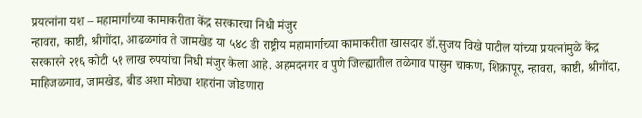प्रयत्नांना यश – महामार्गाच्या कामाकरीता केंद्र सरकारचा निधी मंजुर
न्हावरा, काष्टी, श्रीगोंदा, आढळगांव ते जामखेड या ५४८ डी राष्ट्रीय महामार्गाच्या कामाकरीता खासदार डॉ.सुजय विखे पाटील यांच्या प्रयत्नांमुळे केंद्र सरकारने २१६ कोटी ५१ लाख रुपयांचा निधी मंजुर केला आहे. अहमदनगर व पुणे जिल्ह्यातील तळेगाव पासुन चाकण, शिक्रापूर, न्हावरा, काष्टी, श्रीगोंदा, माहिजळगाव, जामखेड, बीड अशा मोठ्या शहरांना जोडणारा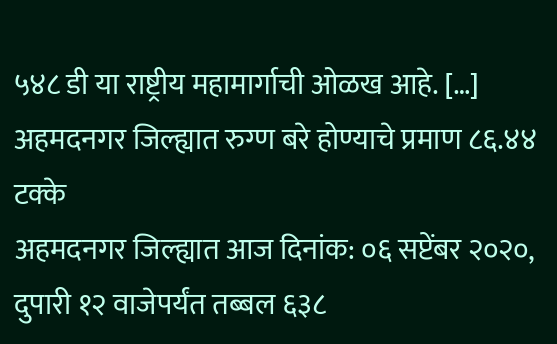५४८ डी या राष्ट्रीय महामार्गाची ओळख आहे. […]
अहमदनगर जिल्ह्यात रुग्ण बरे होण्याचे प्रमाण ८६.४४ टक्के
अहमदनगर जिल्ह्यात आज दिनांक: ०६ सप्टेंबर २०२०, दुपारी १२ वाजेपर्यंत तब्बल ६३८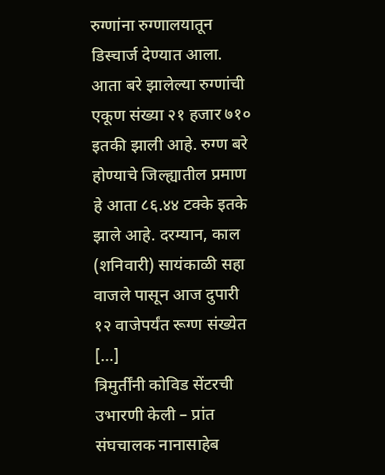रुग्णांना रुग्णालयातून डिस्चार्ज देण्यात आला. आता बरे झालेल्या रुग्णांची एकूण संख्या २१ हजार ७१० इतकी झाली आहे. रुग्ण बरे होण्याचे जिल्ह्यातील प्रमाण हे आता ८६.४४ टक्के इतके झाले आहे. दरम्यान, काल (शनिवारी) सायंकाळी सहा वाजले पासून आज दुपारी १२ वाजेपर्यंत रूग्ण संख्येत […]
त्रिमुर्तींनी कोविड सेंटरची उभारणी केली – प्रांत संघचालक नानासाहेब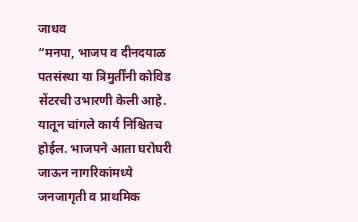जाधव
“मनपा, भाजप व दीनदयाळ पतसंस्था या त्रिमुर्तींनी कोविड सेंटरची उभारणी केली आहे. यातून चांगले कार्य निश्चितच होईल. भाजपने आता घरोघरी जाऊन नागरिकांमध्ये जनजागृती व प्राथमिक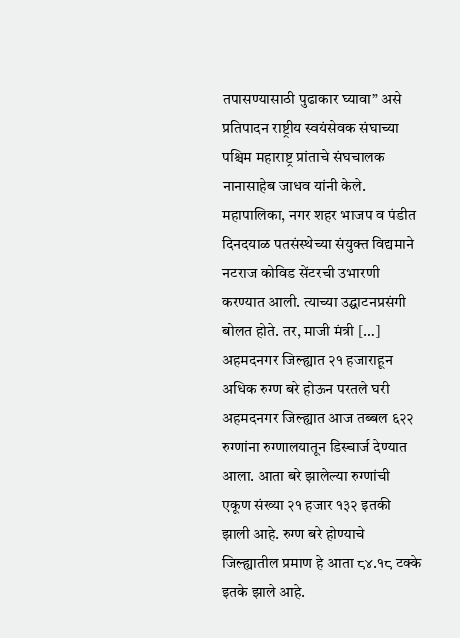तपासण्यासाठी पुढाकार घ्यावा” असे प्रतिपादन राष्ट्रीय स्वयंसेवक संघाच्या पश्चिम महाराष्ट्र प्रांताचे संघचालक नानासाहेब जाधव यांनी केले. महापालिका, नगर शहर भाजप व पंडीत दिनदयाळ पतसंस्थेच्या संयुक्त विद्यमाने नटराज कोविड सेंटरची उभारणी करण्यात आली. त्याच्या उद्घाटनप्रसंगी बोलत होते. तर, माजी मंत्री […]
अहमदनगर जिल्ह्यात २१ हजाराहून अधिक रुग्ण बरे होऊन परतले घरी
अहमदनगर जिल्ह्यात आज तब्बल ६२२ रुग्णांना रुग्णालयातून डिस्चार्ज देण्यात आला. आता बरे झालेल्या रुग्णांची एकूण संख्या २१ हजार १३२ इतकी झाली आहे. रुग्ण बरे होण्याचे जिल्ह्यातील प्रमाण हे आता ८४.१८ टक्के इतके झाले आहे.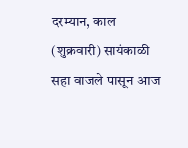दरम्यान, काल (शुक्रवारी) सायंकाळी सहा वाजले पासून आज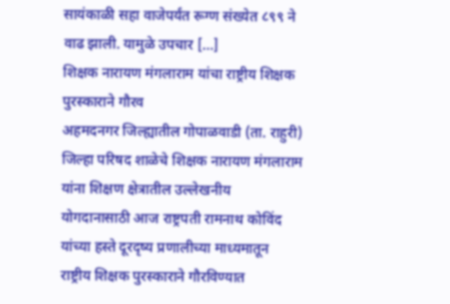सायंकाळी सहा वाजेपर्यंत रूग्ण संख्येत ८९९ ने वाढ झाली. यामुळे उपचार […]
शिक्षक नारायण मंगलाराम यांचा राष्ट्रीय शिक्षक पुरस्काराने गौरव
अहमदनगर जिल्ह्यातील गोपाळवाडी (ता. राहुरी) जिल्हा परिषद शाळेचे शिक्षक नारायण मंगलाराम यांना शिक्षण क्षेत्रातील उल्लेखनीय योगदानासाठी आज राष्ट्रपती रामनाथ कोविंद यांच्या हस्ते दूरदृष्य प्रणालीच्या माध्यमातून राष्ट्रीय शिक्षक पुरस्काराने गौरविण्यात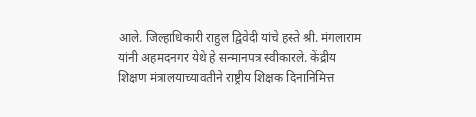आले. जिल्हाधिकारी राहुल द्विवेदी यांचे हस्ते श्री. मंगलाराम यांनी अहमदनगर येथे हे सन्मानपत्र स्वीकारले. केंद्रीय शिक्षण मंत्रालयाच्यावतीने राष्ट्रीय शिक्षक दिनानिमित्त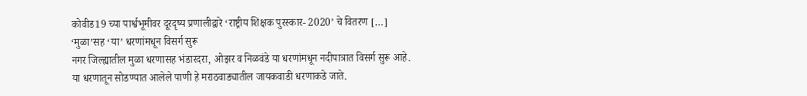कोवीड19 च्या पार्श्वभूमीवर दूरदृष्य प्रणालीद्वारे ‘राष्ट्रीय शिक्षक पुरस्कार- 2020’ चे वितरण […]
‘मुळा’सह ‘या’ धरणांमधून विसर्ग सुरू
नगर जिल्ह्यातील मुळा धरणासह भंडारदरा, ओझर व निळवंडे या धरणांमधून नदीपात्रात विसर्ग सुरू आहे. या धरणातून सोडण्यात आलेले पाणी हे मराठवाड्यातील जायकवाडी धरणाकडे जाते.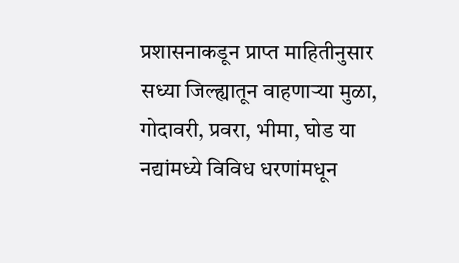प्रशासनाकडून प्राप्त माहितीनुसार सध्या जिल्ह्यातून वाहणाऱ्या मुळा, गोदावरी, प्रवरा, भीमा, घोड या नद्यांमध्ये विविध धरणांमधून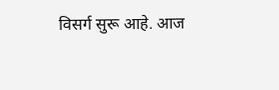विसर्ग सुरू आहे. आज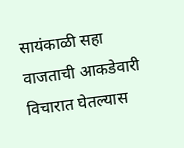सायंकाळी सहा वाजताची आकडेवारी विचारात घेतल्यास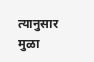त्यानुसार मुळा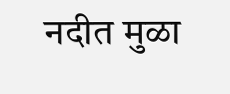नदीत मुळा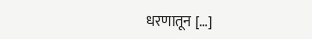धरणातून […]